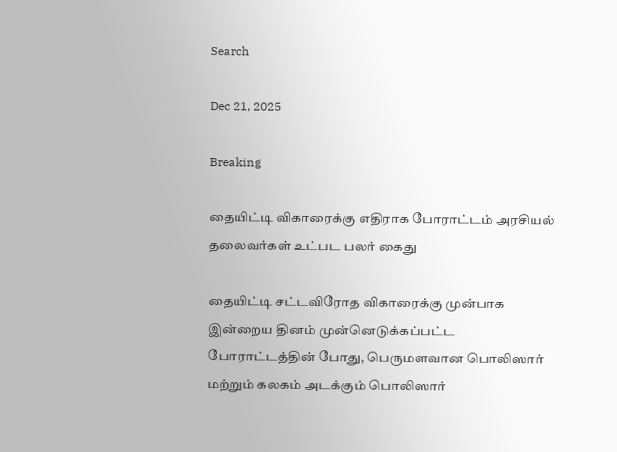Search

Dec 21, 2025

Breaking

தையிட்டி விகாரைக்கு எதிராக போராட்டம் அரசியல் தலைவர்கள் உட்பட பலர் கைது

தையிட்டி சட்டவிரோத விகாரைக்கு முன்பாக இன்றைய தினம் முன்னெடுக்கப்பட்ட போராட்டத்தின் போது, பெருமளவான பொலிஸார் மற்றும் கலகம் அடக்கும் பொலிஸார்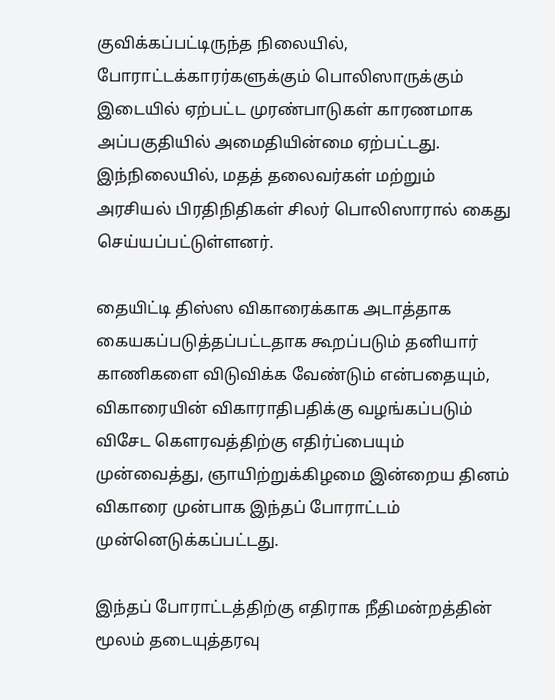குவிக்கப்பட்டிருந்த நிலையில், போராட்டக்காரர்களுக்கும் பொலிஸாருக்கும் இடையில் ஏற்பட்ட முரண்பாடுகள் காரணமாக அப்பகுதியில் அமைதியின்மை ஏற்பட்டது. இந்நிலையில், மதத் தலைவர்கள் மற்றும் அரசியல் பிரதிநிதிகள் சிலர் பொலிஸாரால் கைது செய்யப்பட்டுள்ளனர்.

தையிட்டி திஸ்ஸ விகாரைக்காக அடாத்தாக கையகப்படுத்தப்பட்டதாக கூறப்படும் தனியார் காணிகளை விடுவிக்க வேண்டும் என்பதையும், விகாரையின் விகாராதிபதிக்கு வழங்கப்படும் விசேட கௌரவத்திற்கு எதிர்ப்பையும் முன்வைத்து, ஞாயிற்றுக்கிழமை இன்றைய தினம் விகாரை முன்பாக இந்தப் போராட்டம் முன்னெடுக்கப்பட்டது.

இந்தப் போராட்டத்திற்கு எதிராக நீதிமன்றத்தின் மூலம் தடையுத்தரவு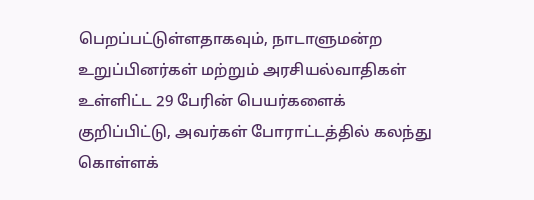பெறப்பட்டுள்ளதாகவும், நாடாளுமன்ற உறுப்பினர்கள் மற்றும் அரசியல்வாதிகள் உள்ளிட்ட 29 பேரின் பெயர்களைக் குறிப்பிட்டு, அவர்கள் போராட்டத்தில் கலந்து கொள்ளக்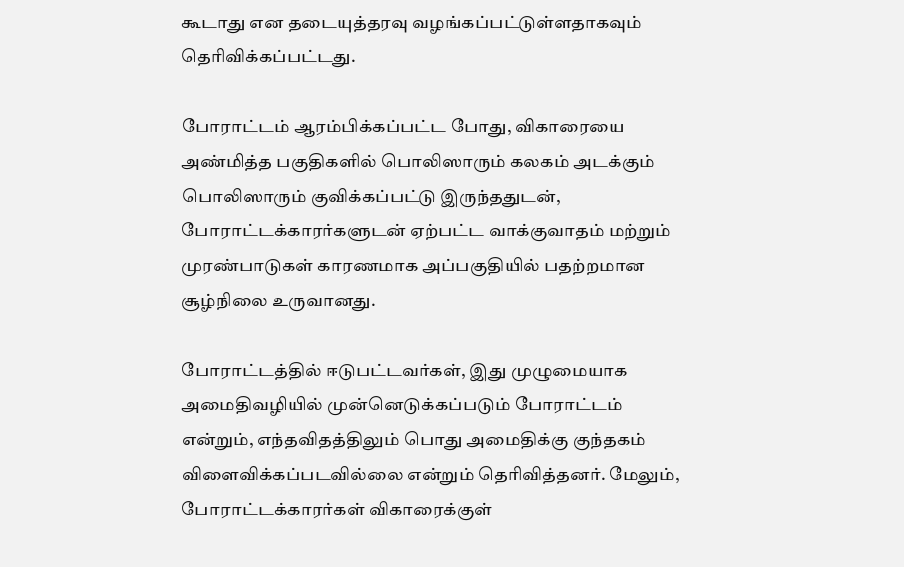கூடாது என தடையுத்தரவு வழங்கப்பட்டுள்ளதாகவும் தெரிவிக்கப்பட்டது.

போராட்டம் ஆரம்பிக்கப்பட்ட போது, விகாரையை அண்மித்த பகுதிகளில் பொலிஸாரும் கலகம் அடக்கும் பொலிஸாரும் குவிக்கப்பட்டு இருந்ததுடன், போராட்டக்காரர்களுடன் ஏற்பட்ட வாக்குவாதம் மற்றும் முரண்பாடுகள் காரணமாக அப்பகுதியில் பதற்றமான சூழ்நிலை உருவானது.

போராட்டத்தில் ஈடுபட்டவர்கள், இது முழுமையாக அமைதிவழியில் முன்னெடுக்கப்படும் போராட்டம் என்றும், எந்தவிதத்திலும் பொது அமைதிக்கு குந்தகம் விளைவிக்கப்படவில்லை என்றும் தெரிவித்தனர். மேலும், போராட்டக்காரர்கள் விகாரைக்குள்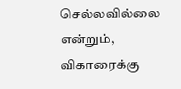செல்லவில்லை என்றும், விகாரைக்கு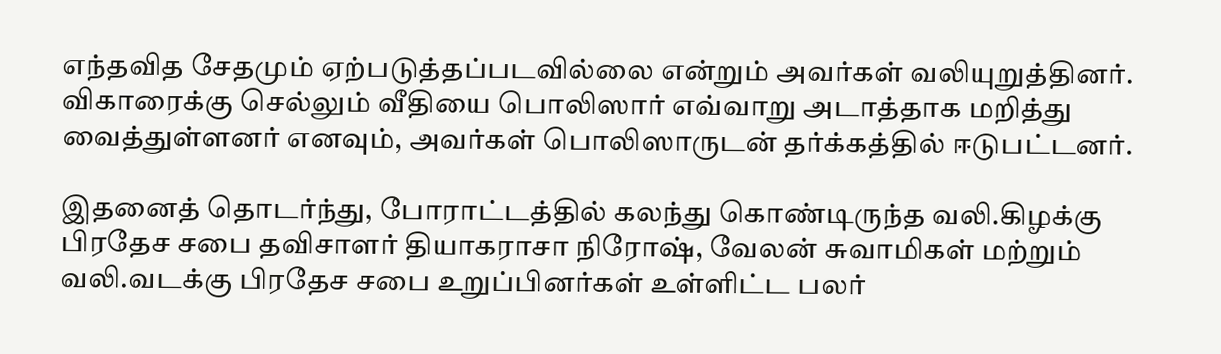எந்தவித சேதமும் ஏற்படுத்தப்படவில்லை என்றும் அவர்கள் வலியுறுத்தினர். விகாரைக்கு செல்லும் வீதியை பொலிஸார் எவ்வாறு அடாத்தாக மறித்து வைத்துள்ளனர் எனவும், அவர்கள் பொலிஸாருடன் தர்க்கத்தில் ஈடுபட்டனர்.

இதனைத் தொடர்ந்து, போராட்டத்தில் கலந்து கொண்டிருந்த வலி.கிழக்கு பிரதேச சபை தவிசாளர் தியாகராசா நிரோஷ், வேலன் சுவாமிகள் மற்றும் வலி.வடக்கு பிரதேச சபை உறுப்பினர்கள் உள்ளிட்ட பலர்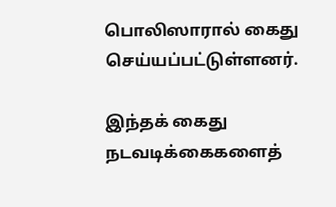பொலிஸாரால் கைது செய்யப்பட்டுள்ளனர்.

இந்தக் கைது நடவடிக்கைகளைத்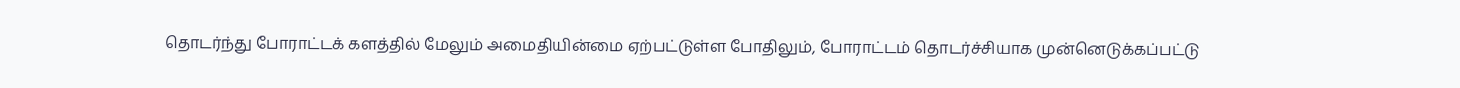தொடர்ந்து போராட்டக் களத்தில் மேலும் அமைதியின்மை ஏற்பட்டுள்ள போதிலும், போராட்டம் தொடர்ச்சியாக முன்னெடுக்கப்பட்டு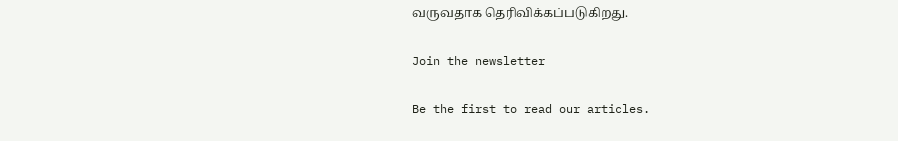வருவதாக தெரிவிக்கப்படுகிறது.

Join the newsletter

Be the first to read our articles.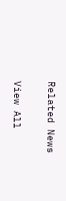Related News

View All